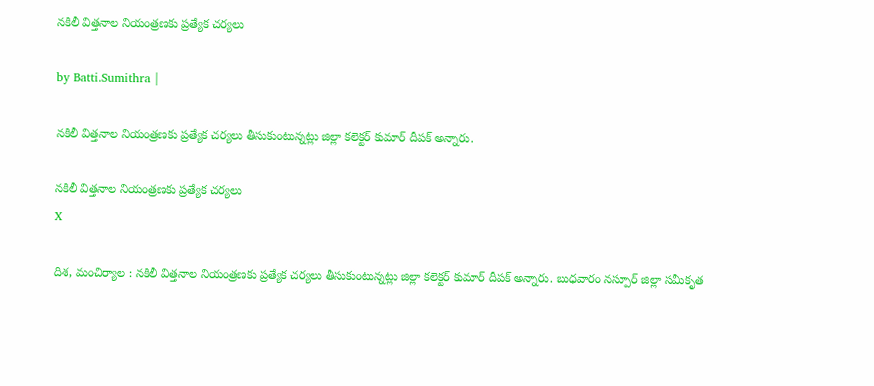నకిలీ విత్తనాల నియంత్రణకు ప్రత్యేక చర్యలు

by Batti.Sumithra |

నకిలీ విత్తనాల నియంత్రణకు ప్రత్యేక చర్యలు తీసుకుంటున్నట్లు జిల్లా కలెక్టర్ కుమార్ దీపక్ అన్నారు.

నకిలీ విత్తనాల నియంత్రణకు ప్రత్యేక చర్యలు
X

దిశ, మంచిర్యాల : నకిలీ విత్తనాల నియంత్రణకు ప్రత్యేక చర్యలు తీసుకుంటున్నట్లు జిల్లా కలెక్టర్ కుమార్ దీపక్ అన్నారు. బుధవారం నస్పూర్ జిల్లా సమీకృత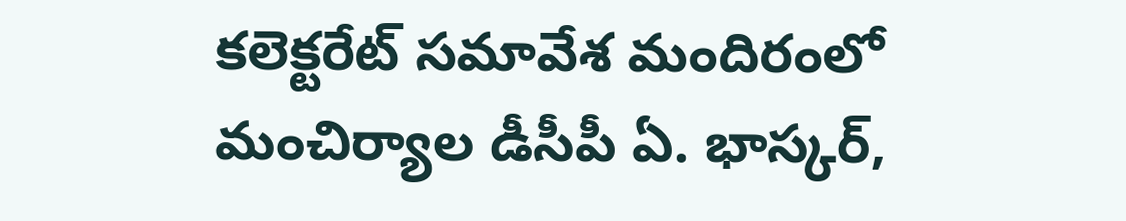కలెక్టరేట్ సమావేశ మందిరంలో మంచిర్యాల డీసీపీ ఏ. భాస్కర్,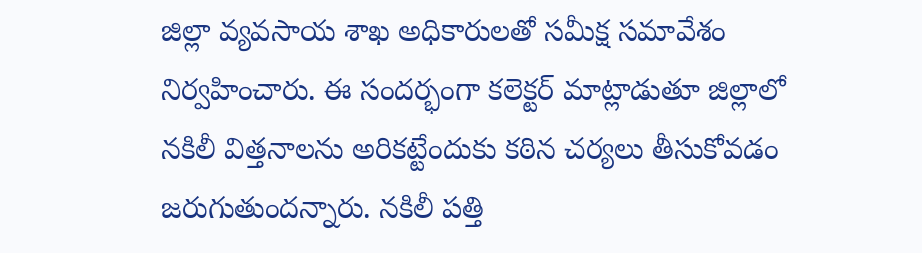జిల్లా వ్యవసాయ శాఖ అధికారులతో సమీక్ష సమావేశం నిర్వహించారు. ఈ సందర్భంగా కలెక్టర్ మాట్లాడుతూ జిల్లాలో నకిలీ విత్తనాలను అరికట్టేందుకు కఠిన చర్యలు తీసుకోవడం జరుగుతుందన్నారు. నకిలీ పత్తి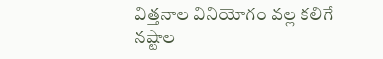విత్తనాల వినియోగం వల్ల కలిగే నష్టాల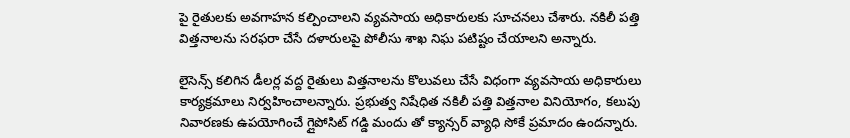పై రైతులకు అవగాహన కల్పించాలని వ్యవసాయ అధికారులకు సూచనలు చేశారు. నకిలీ పత్తి విత్తనాలను సరఫరా చేసే దళారులపై పోలీసు శాఖ నిఘ పటిష్టం చేయాలని అన్నారు.

లైసెన్స్ కలిగిన డీలర్ల వద్ద రైతులు విత్తనాలను కొలువలు చేసే విధంగా వ్యవసాయ అధికారులు కార్యక్రమాలు నిర్వహించాలన్నారు. ప్రభుత్వ నిషేధిత నకిలీ పత్తి విత్తనాల వినియోగం, కలుపు నివారణకు ఉపయోగించే గ్లైపోసిట్ గడ్డి మందు తో క్యాన్సర్ వ్యాధి సోకే ప్రమాదం ఉందన్నారు.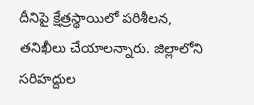దీనిపై క్షేత్రస్థాయిలో పరిశీలన, తనిఖీలు చేయాలన్నారు. జిల్లాలోని సరిహద్దుల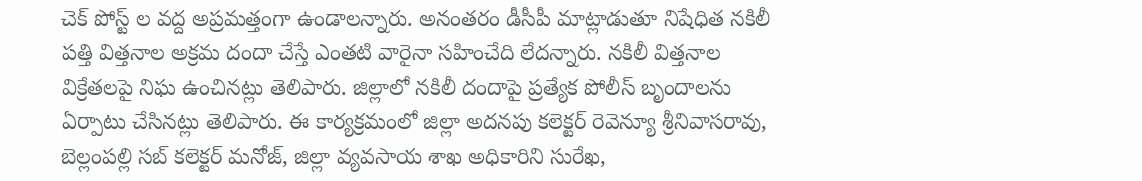చెక్ పోస్ట్ ల వద్ద అప్రమత్తంగా ఉండాలన్నారు. అనంతరం డీసీపీ మాట్లాడుతూ నిషేధిత నకిలీ పత్తి విత్తనాల అక్రమ దందా చేస్తే ఎంతటి వారైనా సహించేది లేదన్నారు. నకిలీ విత్తనాల విక్రేతలపై నిఘ ఉంచినట్లు తెలిపారు. జిల్లాలో నకిలీ దందాపై ప్రత్యేక పోలీస్ బృందాలను ఏర్పాటు చేసినట్లు తెలిపారు. ఈ కార్యక్రమంలో జిల్లా అదనపు కలెక్టర్ రెవెన్యూ శ్రీనివాసరావు, బెల్లంపల్లి సబ్ కలెక్టర్ మనోజ్, జిల్లా వ్యవసాయ శాఖ అధికారిని సురేఖ,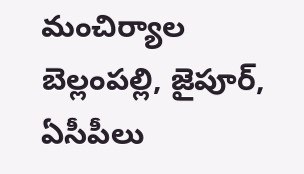మంచిర్యాల బెల్లంపల్లి, జైపూర్, ఏసీపీలు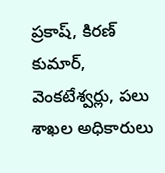ప్రకాష్, కిరణ్ కుమార్, వెంకటేశ్వర్లు, పలు శాఖల అధికారులు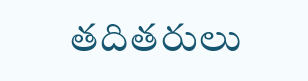తదితరులు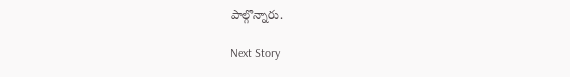పాల్గొన్నారు.

Next Story